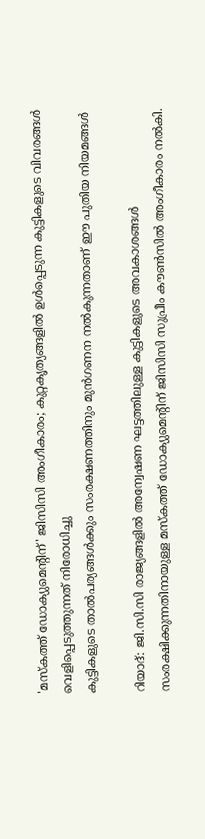'മസ്കത്ത് ഡോക്യുമെന്റിന്' ജിസിസി അംഗീകാരം; കുറ്റകൃത്യങ്ങളിൽ ഉൾപ്പെടുന്ന കുട്ടികളുടെ വിവരങ്ങൾ വെളിപ്പെടുത്തുന്നത് നിരോധിച്ചു
കുട്ടികളുടെ താൽപര്യങ്ങൾക്കും സംരക്ഷണത്തിനും മുൻഗണന നൽകുന്നതാണ് ഈ പുതിയ നിയമങ്ങൾ

റിയാദ്: ജി.സി.സി രാജ്യങ്ങളിൽ അന്വേഷണ ഘട്ടത്തിലുള്ള കുട്ടികളുടെ അവകാശങ്ങൾ സംരക്ഷിക്കുന്നതിനായുള്ള മസ്കത്ത് ഡോക്യുമെന്റിന് ജിസിസി സുപ്രീം കൗൺസിൽ അംഗീകാരം നൽകി.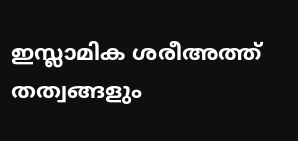ഇസ്ലാമിക ശരീഅത്ത് തത്വങ്ങളും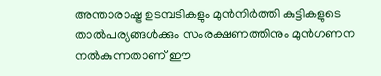അന്താരാഷ്ട്ര ഉടമ്പടികളും മുൻനിർത്തി കുട്ടികളുടെ താൽപര്യങ്ങൾക്കും സംരക്ഷണത്തിനും മുൻഗണന നൽകുന്നതാണ് ഈ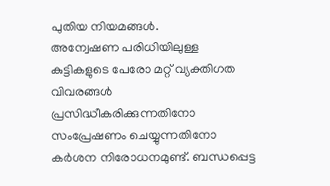പുതിയ നിയമങ്ങൾ.
അന്വേഷണ പരിധിയിലുള്ള കുട്ടികളുടെ പേരോ മറ്റ് വ്യക്തിഗത വിവരങ്ങൾ പ്രസിദ്ധീകരിക്കുന്നതിനോ സംപ്രേഷണം ചെയ്യുന്നതിനോ കർശന നിരോധനമുണ്ട്. ബന്ധപ്പെട്ട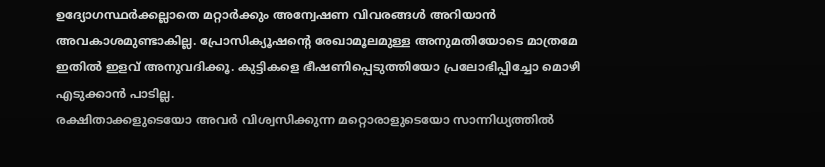ഉദ്യോഗസ്ഥർക്കല്ലാതെ മറ്റാർക്കും അന്വേഷണ വിവരങ്ങൾ അറിയാൻ അവകാശമുണ്ടാകില്ല. പ്രോസിക്യൂഷന്റെ രേഖാമൂലമുള്ള അനുമതിയോടെ മാത്രമേ ഇതിൽ ഇളവ് അനുവദിക്കൂ. കുട്ടികളെ ഭീഷണിപ്പെടുത്തിയോ പ്രലോഭിപ്പിച്ചോ മൊഴി എടുക്കാൻ പാടില്ല.
രക്ഷിതാക്കളുടെയോ അവർ വിശ്വസിക്കുന്ന മറ്റൊരാളുടെയോ സാന്നിധ്യത്തിൽ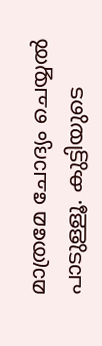മാത്രമേ ചോദ്യം ചെയ്യൽ പാടുള്ളൂ. കുട്ടിയുടെ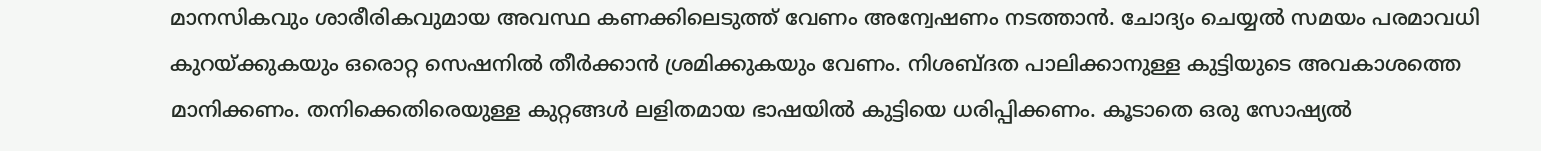മാനസികവും ശാരീരികവുമായ അവസ്ഥ കണക്കിലെടുത്ത് വേണം അന്വേഷണം നടത്താൻ. ചോദ്യം ചെയ്യൽ സമയം പരമാവധി കുറയ്ക്കുകയും ഒരൊറ്റ സെഷനിൽ തീർക്കാൻ ശ്രമിക്കുകയും വേണം. നിശബ്ദത പാലിക്കാനുള്ള കുട്ടിയുടെ അവകാശത്തെ മാനിക്കണം. തനിക്കെതിരെയുള്ള കുറ്റങ്ങൾ ലളിതമായ ഭാഷയിൽ കുട്ടിയെ ധരിപ്പിക്കണം. കൂടാതെ ഒരു സോഷ്യൽ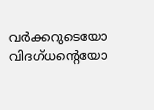വർക്കറുടെയോ വിദഗ്ധന്റെയോ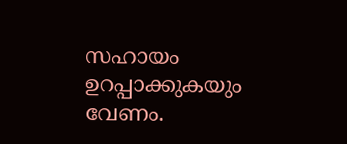സഹായം ഉറപ്പാക്കുകയും വേണം.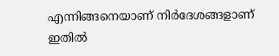എന്നിങ്ങനെയാണ് നിർദേശങ്ങളാണ് ഇതിൽ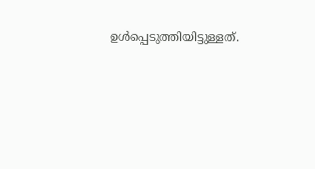ഉൾപ്പെടുത്തിയിട്ടുള്ളത്.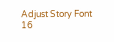Adjust Story Font
16